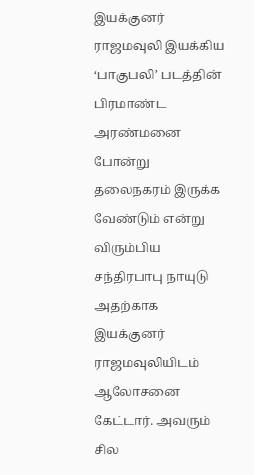இயக்குனர் ராஜமவுலி இயக்கிய ‘பாகுபலி’ படத்தின் பிரமாண்ட அரண்மனை போன்று தலைநகரம் இருக்க வேண்டும் என்று விரும்பிய சந்திரபாபு நாயுடு அதற்காக இயக்குனர் ராஜமவுலியிடம் ஆலோசனை கேட்டார். அவரும் சில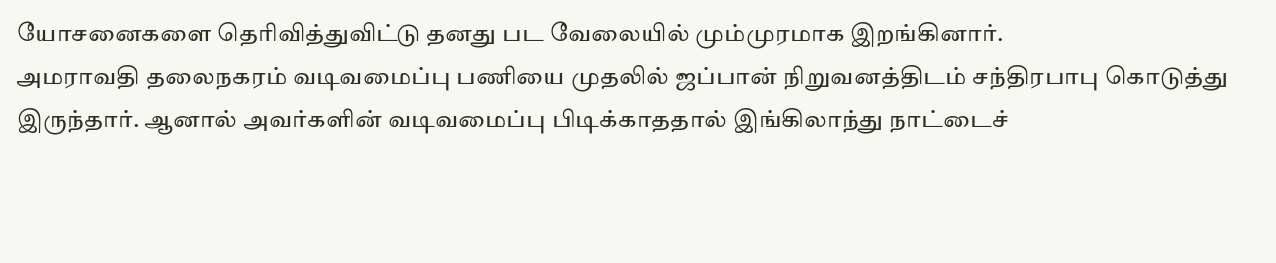யோசனைகளை தெரிவித்துவிட்டு தனது பட வேலையில் மும்முரமாக இறங்கினார்.
அமராவதி தலைநகரம் வடிவமைப்பு பணியை முதலில் ஜப்பான் நிறுவனத்திடம் சந்திரபாபு கொடுத்து இருந்தார். ஆனால் அவர்களின் வடிவமைப்பு பிடிக்காததால் இங்கிலாந்து நாட்டைச்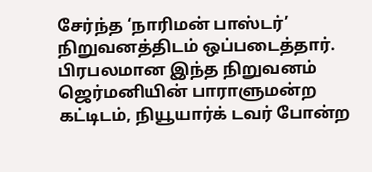சேர்ந்த ‘நாரிமன் பாஸ்டர்’ நிறுவனத்திடம் ஒப்படைத்தார்.
பிரபலமான இந்த நிறுவனம் ஜெர்மனியின் பாராளுமன்ற கட்டிடம், நியூயார்க் டவர் போன்ற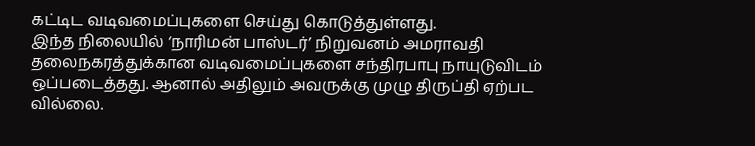கட்டிட வடிவமைப்புகளை செய்து கொடுத்துள்ளது.
இந்த நிலையில் ‘நாரிமன் பாஸ்டர்’ நிறுவனம் அமராவதி தலைநகரத்துக்கான வடிவமைப்புகளை சந்திரபாபு நாயுடுவிடம் ஒப்படைத்தது. ஆனால் அதிலும் அவருக்கு முழு திருப்தி ஏற்பட வில்லை.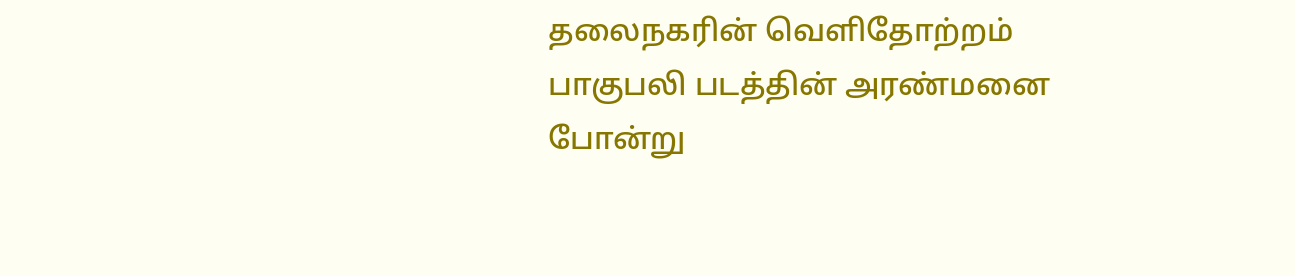தலைநகரின் வெளிதோற்றம் பாகுபலி படத்தின் அரண்மனை போன்று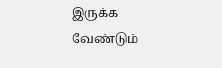இருக்க வேண்டும்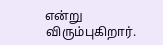என்று விரும்புகிறார்.